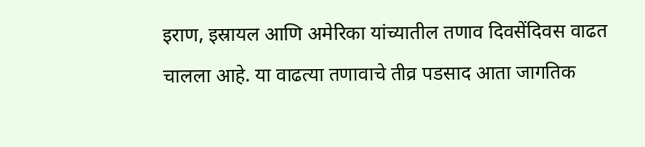इराण, इस्रायल आणि अमेरिका यांच्यातील तणाव दिवसेंदिवस वाढत चालला आहे. या वाढत्या तणावाचे तीव्र पडसाद आता जागतिक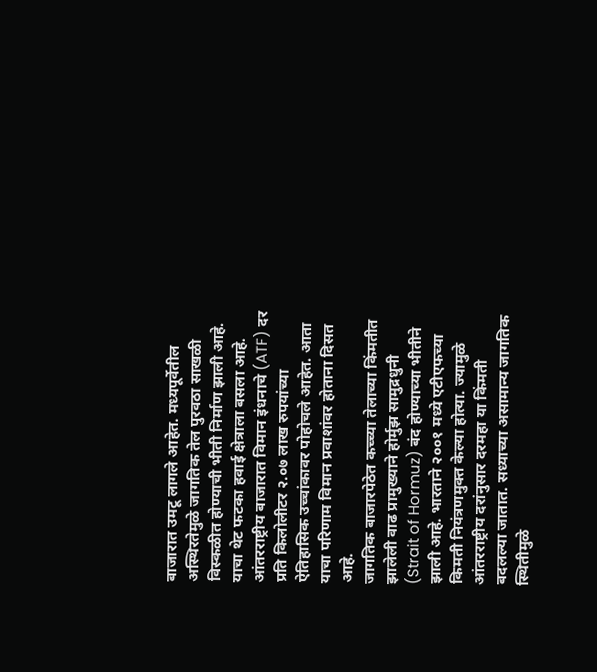बाजारात उमटू लागले आहेत. मध्यपूर्वेतील अस्थिरतेमुळे जागतिक तेल पुरवठा साखळी विस्कळीत होण्याची भीती निर्माण झाली आहे. याचा थेट फटका हवाई क्षेत्राला बसला आहे. आंतरराष्ट्रीय बाजारात विमान इंधनाचे (ATF) दर प्रति किलोलीटर २.०७ लाख रुपयांच्या ऐतिहासिक उच्चांकावर पोहोचले आहेत. आता याचा परिणाम विमान प्रवाशांवर होताना दिसत आहे.
जागतिक बाजारपेठेत कच्च्या तेलाच्या किंमतीत झालेली वाढ प्रामुख्याने होर्मुझ सामुद्रधुनी (Strait of Hormuz) बंद होण्याच्या भीतीने झाली आहे. भारताने २००१ मध्ये एटीएफच्या किमती नियंत्रणमुक्त केल्या होत्या. ज्यामुळे आंतरराष्ट्रीय दरांनुसार दरमहा या किंमती बदलल्या जातात. सध्याच्या असामान्य जागतिक स्थितीमुळे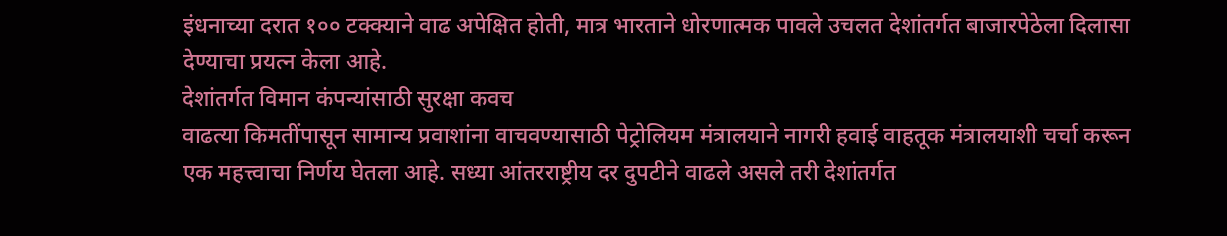इंधनाच्या दरात १०० टक्क्याने वाढ अपेक्षित होती, मात्र भारताने धोरणात्मक पावले उचलत देशांतर्गत बाजारपेठेला दिलासा देण्याचा प्रयत्न केला आहे.
देशांतर्गत विमान कंपन्यांसाठी सुरक्षा कवच
वाढत्या किमतींपासून सामान्य प्रवाशांना वाचवण्यासाठी पेट्रोलियम मंत्रालयाने नागरी हवाई वाहतूक मंत्रालयाशी चर्चा करून एक महत्त्वाचा निर्णय घेतला आहे. सध्या आंतरराष्ट्रीय दर दुपटीने वाढले असले तरी देशांतर्गत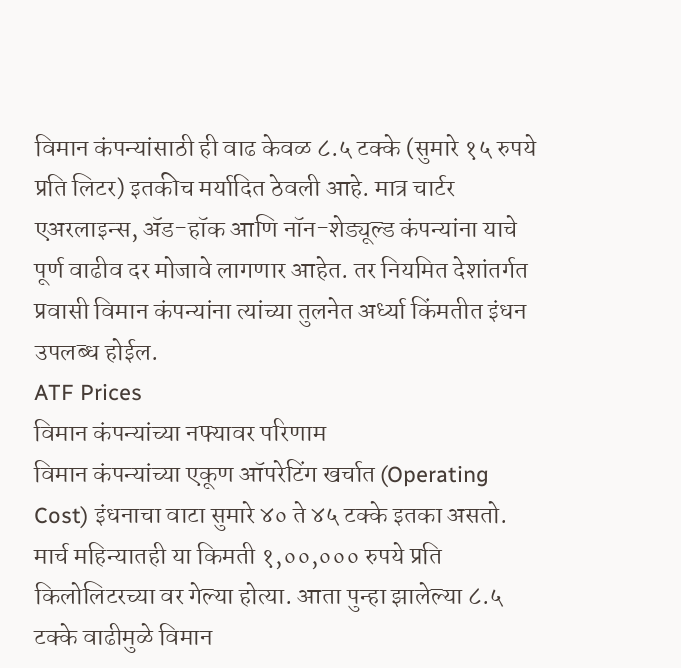विमान कंपन्यांसाठी ही वाढ केवळ ८.५ टक्के (सुमारे १५ रुपये प्रति लिटर) इतकीच मर्यादित ठेवली आहे. मात्र चार्टर एअरलाइन्स, ॲड-हॉक आणि नॉन-शेड्यूल्ड कंपन्यांना याचे पूर्ण वाढीव दर मोजावे लागणार आहेत. तर नियमित देशांतर्गत प्रवासी विमान कंपन्यांना त्यांच्या तुलनेत अर्ध्या किंमतीत इंधन उपलब्ध होईल.
ATF Prices
विमान कंपन्यांच्या नफ्यावर परिणाम
विमान कंपन्यांच्या एकूण ऑपरेटिंग खर्चात (Operating Cost) इंधनाचा वाटा सुमारे ४० ते ४५ टक्के इतका असतो. मार्च महिन्यातही या किमती १,००,००० रुपये प्रति किलोलिटरच्या वर गेल्या होत्या. आता पुन्हा झालेल्या ८.५ टक्के वाढीमुळे विमान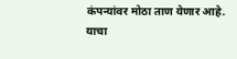कंपन्यांवर मोठा ताण येणार आहे. याचा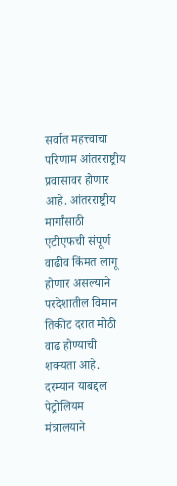सर्वात महत्त्वाचा परिणाम आंतरराष्ट्रीय प्रवासावर होणार आहे. आंतरराष्ट्रीय मार्गांसाठी एटीएफची संपूर्ण वाढीव किंमत लागू होणार असल्याने परदेशातील विमान तिकीट दरात मोठी वाढ होण्याची शक्यता आहे.
दरम्यान याबद्दल पेट्रोलियम मंत्रालयाने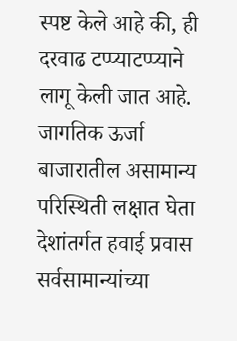स्पष्ट केले आहे की, ही दरवाढ टप्प्याटप्प्याने लागू केली जात आहे. जागतिक ऊर्जा बाजारातील असामान्य परिस्थिती लक्षात घेता देशांतर्गत हवाई प्रवास सर्वसामान्यांच्या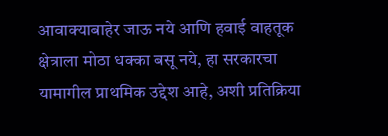आवाक्याबाहेर जाऊ नये आणि हवाई वाहतूक क्षेत्राला मोठा धक्का बसू नये, हा सरकारचा यामागील प्राथमिक उद्देश आहे, अशी प्रतिक्रिया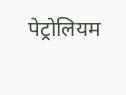पेट्रोलियम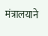मंत्रालयाने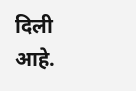दिली आहे.